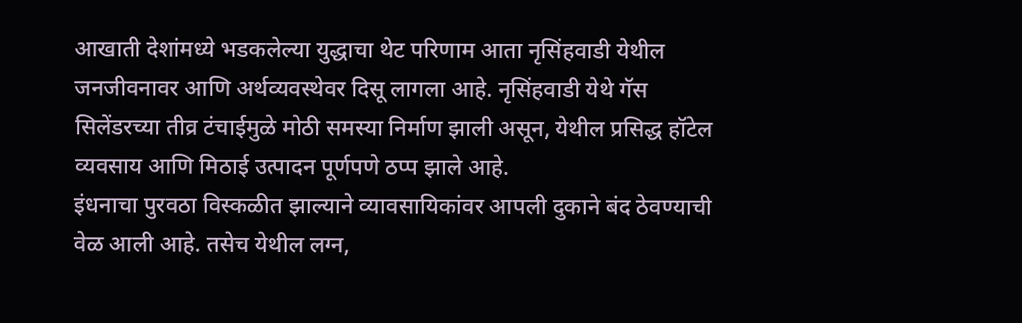आखाती देशांमध्ये भडकलेल्या युद्धाचा थेट परिणाम आता नृसिंहवाडी येथील जनजीवनावर आणि अर्थव्यवस्थेवर दिसू लागला आहे. नृसिंहवाडी येथे गॅस सिलेंडरच्या तीव्र टंचाईमुळे मोठी समस्या निर्माण झाली असून, येथील प्रसिद्ध हॉटेल व्यवसाय आणि मिठाई उत्पादन पूर्णपणे ठप्प झाले आहे.
इंधनाचा पुरवठा विस्कळीत झाल्याने व्यावसायिकांवर आपली दुकाने बंद ठेवण्याची वेळ आली आहे. तसेच येथील लग्न,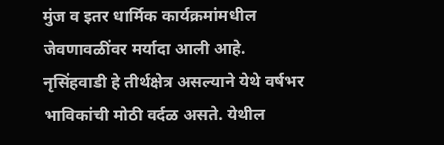मुंज व इतर धार्मिक कार्यक्रमांमधील जेवणावळींवर मर्यादा आली आहे.
नृसिंहवाडी हे तीर्थक्षेत्र असल्याने येथे वर्षभर भाविकांची मोठी वर्दळ असते. येथील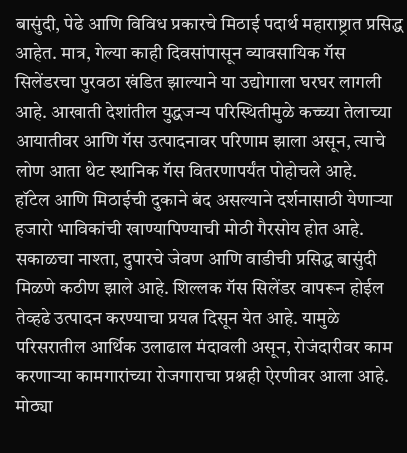बासुंदी, पेढे आणि विविध प्रकारचे मिठाई पदार्थ महाराष्ट्रात प्रसिद्ध आहेत. मात्र, गेल्या काही दिवसांपासून व्यावसायिक गॅस सिलेंडरचा पुरवठा खंडित झाल्याने या उद्योगाला घरघर लागली आहे. आखाती देशांतील युद्धजन्य परिस्थितीमुळे कच्च्या तेलाच्या आयातीवर आणि गॅस उत्पादनावर परिणाम झाला असून, त्याचे लोण आता थेट स्थानिक गॅस वितरणापर्यंत पोहोचले आहे.
हॉटेल आणि मिठाईची दुकाने बंद असल्याने दर्शनासाठी येणाऱ्या हजारो भाविकांची खाण्यापिण्याची मोठी गैरसोय होत आहे. सकाळचा नाश्ता, दुपारचे जेवण आणि वाडीची प्रसिद्ध बासुंदी मिळणे कठीण झाले आहे. शिल्लक गॅस सिलेंडर वापरून होईल तेव्हढे उत्पादन करण्याचा प्रयत्न दिसून येत आहे. यामुळे परिसरातील आर्थिक उलाढाल मंदावली असून, रोजंदारीवर काम करणाऱ्या कामगारांच्या रोजगाराचा प्रश्नही ऐरणीवर आला आहे.
मोठ्या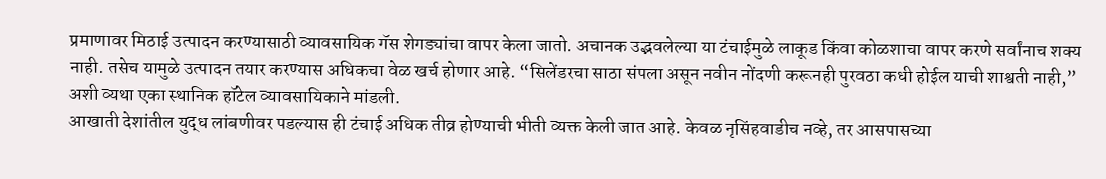प्रमाणावर मिठाई उत्पादन करण्यासाठी व्यावसायिक गॅस शेगड्यांचा वापर केला जातो. अचानक उद्भवलेल्या या टंचाईमुळे लाकूड किंवा कोळशाचा वापर करणे सर्वांनाच शक्य नाही. तसेच यामुळे उत्पादन तयार करण्यास अधिकचा वेळ खर्च होणार आहे. “सिलेंडरचा साठा संपला असून नवीन नोंदणी करूनही पुरवठा कधी होईल याची शाश्वती नाही,” अशी व्यथा एका स्थानिक हॉटेल व्यावसायिकाने मांडली.
आखाती देशांतील युद्ध लांबणीवर पडल्यास ही टंचाई अधिक तीव्र होण्याची भीती व्यक्त केली जात आहे. केवळ नृसिंहवाडीच नव्हे, तर आसपासच्या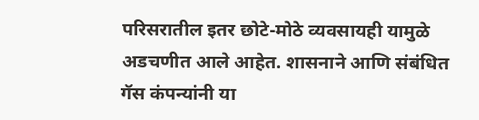परिसरातील इतर छोटे-मोठे व्यवसायही यामुळे अडचणीत आले आहेत. शासनाने आणि संबंधित गॅस कंपन्यांनी या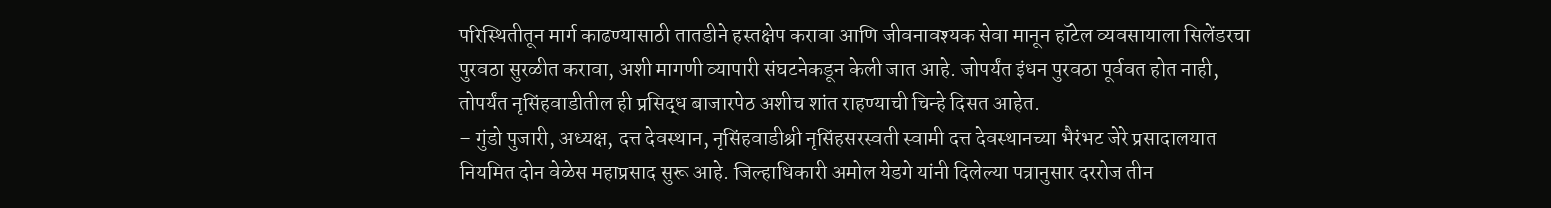परिस्थितीतून मार्ग काढण्यासाठी तातडीने हस्तक्षेप करावा आणि जीवनावश्यक सेवा मानून हॉटेल व्यवसायाला सिलेंडरचा पुरवठा सुरळीत करावा, अशी मागणी व्यापारी संघटनेकडून केली जात आहे. जोपर्यंत इंधन पुरवठा पूर्ववत होत नाही, तोपर्यंत नृसिंहवाडीतील ही प्रसिद्ध बाजारपेठ अशीच शांत राहण्याची चिन्हे दिसत आहेत.
– गुंडो पुजारी, अध्यक्ष, दत्त देवस्थान, नृसिंहवाडीश्री नृसिंहसरस्वती स्वामी दत्त देवस्थानच्या भैरंभट जेरे प्रसादालयात नियमित दोन वेळेस महाप्रसाद सुरू आहे. जिल्हाधिकारी अमोल येडगे यांनी दिलेल्या पत्रानुसार दररोज तीन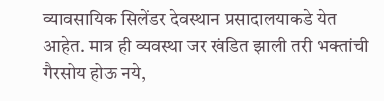व्यावसायिक सिलेंडर देवस्थान प्रसादालयाकडे येत आहेत. मात्र ही व्यवस्था जर खंडित झाली तरी भक्तांची गैरसोय होऊ नये,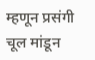म्हणून प्रसंगी चूल मांडून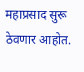महाप्रसाद सुरू ठेवणार आहोत.